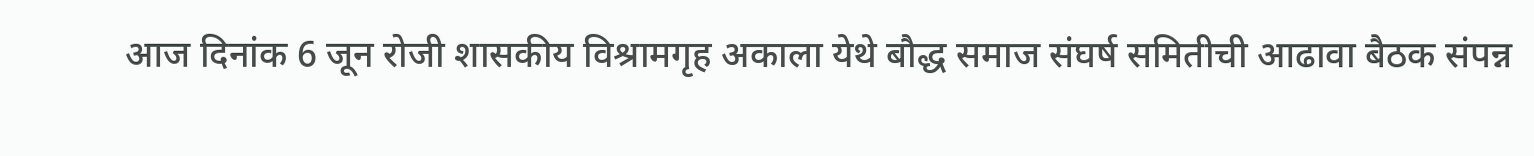आज दिनांक 6 जून रोजी शासकीय विश्रामगृह अकाला येथे बौद्ध समाज संघर्ष समितीची आढावा बैठक संपन्न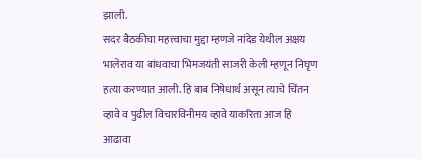झाली.
सदर बैठकीचा महत्त्वाचा मुद्दा म्हणजे नांदेड येथील अक्षय भालेराव या बांधवाचा भिमजयंती साजरी केली म्हणून निघृण हत्या करण्यात आली. हि बाब निषेधार्थ असून त्याचे चिंतन व्हावे व पुढील विचारविनीमय व्हावे याकरिता आज हि आढावा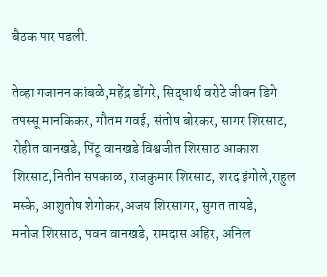बैठक पार पडली.

तेव्हा गजानन कांबळे,महेंद्र डोंगरे, सिद्धार्थ वरोटे जीवन डिगे तपस्सू मानकिकर, गौतम गवई, संतोष बोरकर, सागर शिरसाट, रोहीत वानखडे, पिंटू वानखडे विश्वजीत शिरसाठ आकाश शिरसाट,नितीन सपकाळ, राजकुमार शिरसाट, शरद इंगोले,राहुल मस्के, आशुतोष शेगोकर,अजय शिरसागर, सुगत तायडे,
मनोज शिरसाठ, पवन वानखडे, रामदास अहिर, अनिल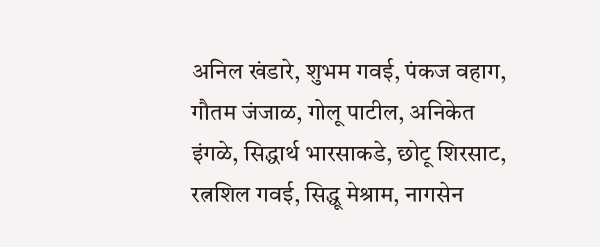अनिल खंडारे, शुभम गवई, पंकज वहाग, गौतम जंजाळ, गोलू पाटील, अनिकेत इंगळे, सिद्धार्थ भारसाकडे, छोटू शिरसाट, रत्नशिल गवई, सिद्धू मेश्राम, नागसेन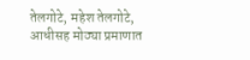तेलगोटे, महेश तेलगोटे, आधीसह मोठ्या प्रमाणात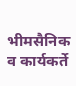भीमसैनिक व कार्यकर्ते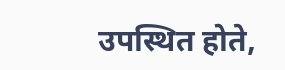उपस्थित होते,